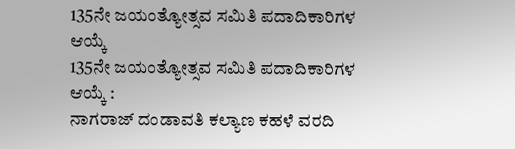135ನೇ ಜಯಂತ್ಯೋತ್ಸವ ಸಮಿತಿ ಪದಾದಿಕಾರಿಗಳ ಆಯ್ಕೆ
135ನೇ ಜಯಂತ್ಯೋತ್ಸವ ಸಮಿತಿ ಪದಾದಿಕಾರಿಗಳ ಆಯ್ಕೆ :
ನಾಗರಾಜ್ ದಂಡಾವತಿ ಕಲ್ಯಾಣ ಕಹಳೆ ವರದಿ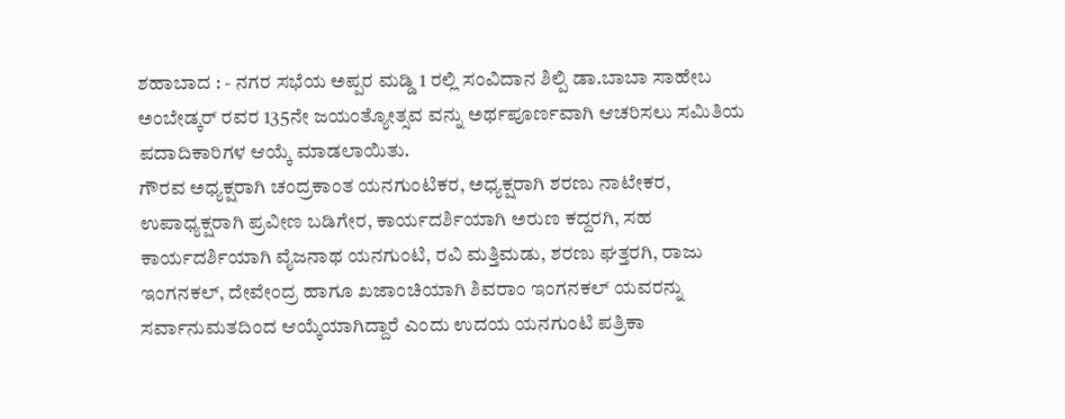ಶಹಾಬಾದ : - ನಗರ ಸಭೆಯ ಅಪ್ಪರ ಮಡ್ಡಿ 1 ರಲ್ಲಿ ಸಂವಿದಾನ ಶಿಲ್ಪಿ ಡಾ.ಬಾಬಾ ಸಾಹೇಬ ಅಂಬೇಡ್ಕರ್ ರವರ 135ನೇ ಜಯಂತ್ಯೋತ್ಸವ ವನ್ನು ಅರ್ಥಪೂರ್ಣವಾಗಿ ಆಚರಿಸಲು ಸಮಿತಿಯ ಪದಾದಿಕಾರಿಗಳ ಆಯ್ಕೆ ಮಾಡಲಾಯಿತು.
ಗೌರವ ಅಧ್ಯಕ್ಷರಾಗಿ ಚಂದ್ರಕಾಂತ ಯನಗುಂಟಿಕರ, ಅಧ್ಯಕ್ಷರಾಗಿ ಶರಣು ನಾಟೇಕರ, ಉಪಾಧ್ಯಕ್ಷರಾಗಿ ಪ್ರವೀಣ ಬಡಿಗೇರ, ಕಾರ್ಯದರ್ಶಿಯಾಗಿ ಅರುಣ ಕದ್ದರಗಿ, ಸಹ ಕಾರ್ಯದರ್ಶಿಯಾಗಿ ವೈಜನಾಥ ಯನಗುಂಟಿ, ರವಿ ಮತ್ತಿಮಡು, ಶರಣು ಘತ್ತರಗಿ, ರಾಜು ಇಂಗನಕಲ್, ದೇವೇಂದ್ರ ಹಾಗೂ ಖಜಾಂಚಿಯಾಗಿ ಶಿವರಾಂ ಇಂಗನಕಲ್ ಯವರನ್ನು ಸರ್ವಾನುಮತದಿಂದ ಆಯ್ಕೆಯಾಗಿದ್ದಾರೆ ಎಂದು ಉದಯ ಯನಗುಂಟಿ ಪತ್ರಿಕಾ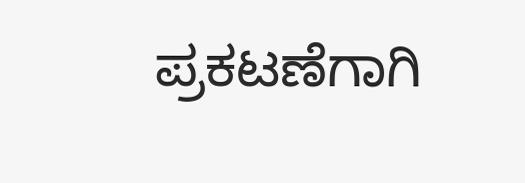ಪ್ರಕಟಣೆಗಾಗಿ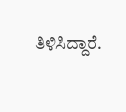ತಿಳಿಸಿದ್ದಾರೆ.